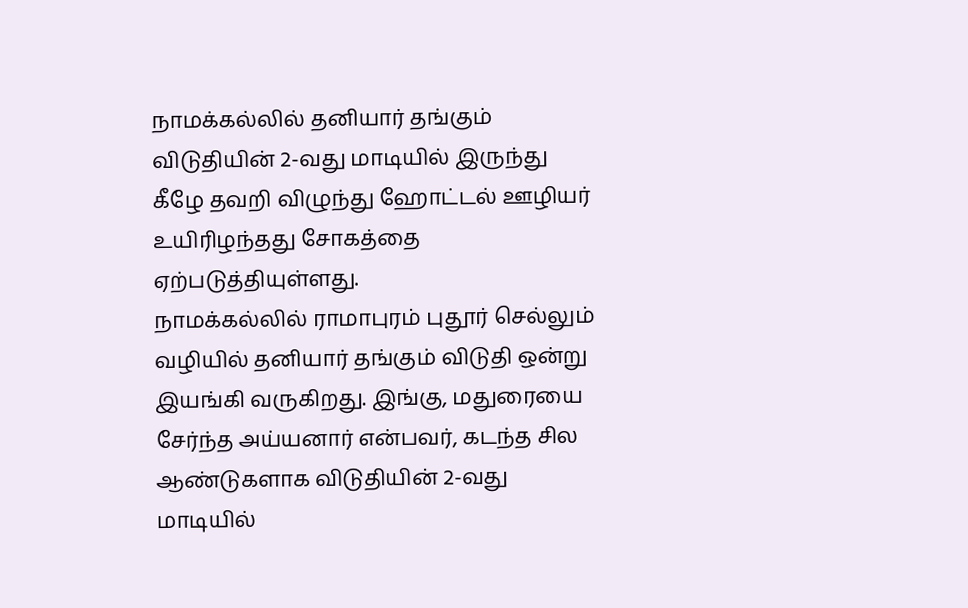நாமக்கல்லில் தனியார் தங்கும் விடுதியின் 2-வது மாடியில் இருந்து கீழே தவறி விழுந்து ஹோட்டல் ஊழியர் உயிரிழந்தது சோகத்தை ஏற்படுத்தியுள்ளது.
நாமக்கல்லில் ராமாபுரம் புதூர் செல்லும் வழியில் தனியார் தங்கும் விடுதி ஒன்று இயங்கி வருகிறது. இங்கு, மதுரையை சேர்ந்த அய்யனார் என்பவர், கடந்த சில ஆண்டுகளாக விடுதியின் 2-வது மாடியில்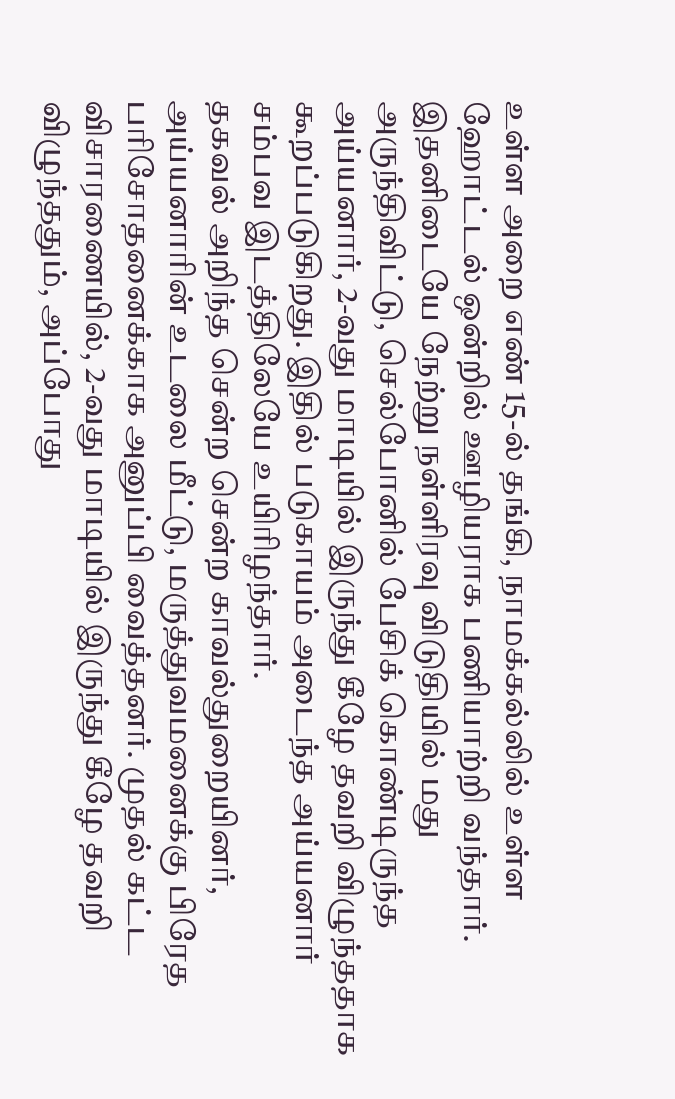உள்ள அறை எண் 15-ல் தங்கி, நாமக்கல்லில் உள்ள ஹோட்டல் ஒன்றில் ஊழியராக பணியாற்றி வந்தார்.
இதனிடையே நேற்று நள்ளிரவு விடுதியில் மது அருந்திவிட்டு, செல்போனில் பேசிக் கொண்டிருந்த அய்யனார், 2-வது மாடியில் இருந்து கீழே தவறி விழுந்ததாக கூறப்படுகிறது. இதில் படுகாயம் அடைந்த அய்யனார் சம்பவ இடத்திலேயே உயிரிழந்தார்.
தகவல் அறிந்த சென்ற சென்ற காவல்துறையினர், அய்யனாரின் உடலை மீட்டு, மருத்துவமனைக்கு பிரேத பரிசோதனைக்காக அனுப்பி வைத்தனர். முதல் கட்ட விசாரணையில், 2-வது மாடியில் இருந்து கீழே தவறி விழுந்ததும், அப்போது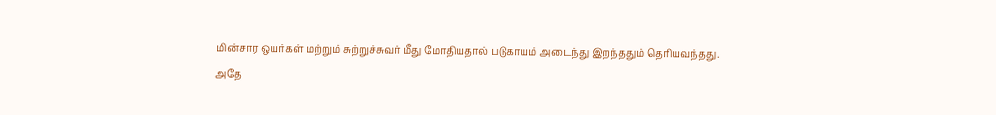மின்சார ஒயர்கள் மற்றும் சுற்றுச்சுவர் மீது மோதியதால் படுகாயம் அடைந்து இறந்ததும் தெரியவந்தது.
அதே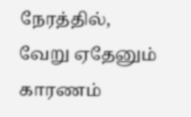நேரத்தில், வேறு ஏதேனும் காரணம்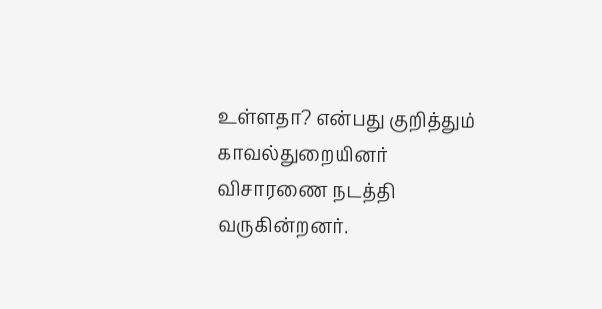உள்ளதா? என்பது குறித்தும் காவல்துறையினர் விசாரணை நடத்தி வருகின்றனர்.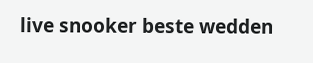live snooker beste wedden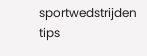sportwedstrijden tips